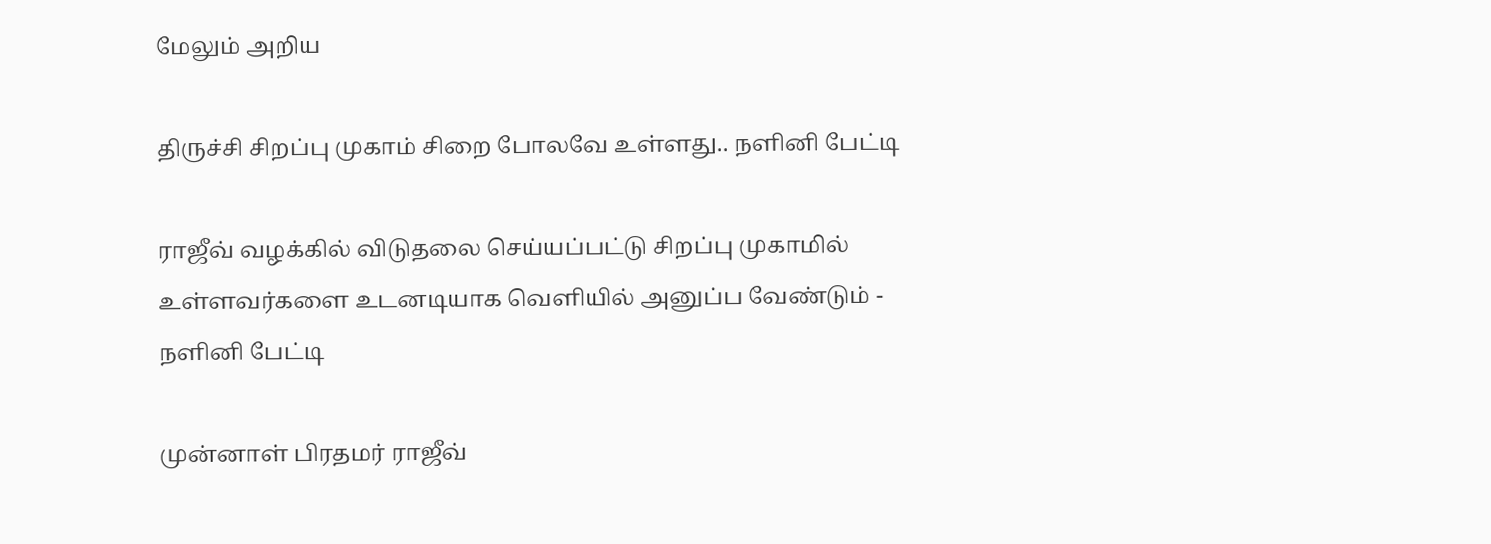மேலும் அறிய

திருச்சி சிறப்பு முகாம் சிறை போலவே உள்ளது.. நளினி பேட்டி

ராஜீவ் வழக்கில் விடுதலை செய்யப்பட்டு சிறப்பு முகாமில் உள்ளவர்களை உடனடியாக வெளியில் அனுப்ப வேண்டும் - நளினி பேட்டி

முன்னாள் பிரதமர் ராஜீவ்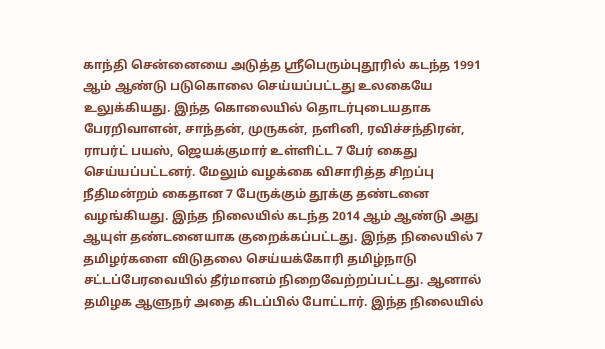காந்தி சென்னையை அடுத்த ஸ்ரீபெரும்புதூரில் கடந்த 1991 ஆம் ஆண்டு படுகொலை செய்யப்பட்டது உலகையே உலுக்கியது. இந்த கொலையில் தொடர்புடையதாக பேரறிவாளன், சாந்தன், முருகன், நளினி, ரவிச்சந்திரன், ராபர்ட் பயஸ், ஜெயக்குமார் உள்ளிட்ட 7 பேர் கைது செய்யப்பட்டனர். மேலும் வழக்கை விசாரித்த சிறப்பு நீதிமன்றம் கைதான 7 பேருக்கும் தூக்கு தண்டனை வழங்கியது. இந்த நிலையில் கடந்த 2014 ஆம் ஆண்டு அது ஆயுள் தண்டனையாக குறைக்கப்பட்டது. இந்த நிலையில் 7 தமிழர்களை விடுதலை செய்யக்கோரி தமிழ்நாடு சட்டப்பேரவையில் தீர்மானம் நிறைவேற்றப்பட்டது. ஆனால் தமிழக ஆளுநர் அதை கிடப்பில் போட்டார். இந்த நிலையில்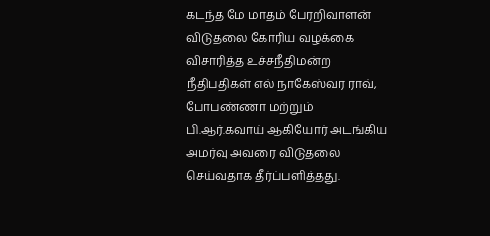கடந்த மே மாதம் பேரறிவாளன் விடுதலை கோரிய வழக்கை விசாரித்த உச்சநீதிமன்ற நீதிபதிகள் எல் நாகேஸ்வர ராவ், போபண்ணா மற்றும் பி.ஆர்.கவாய் ஆகியோர் அடங்கிய அமர்வு அவரை விடுதலை செய்வதாக தீர்ப்பளித்தது.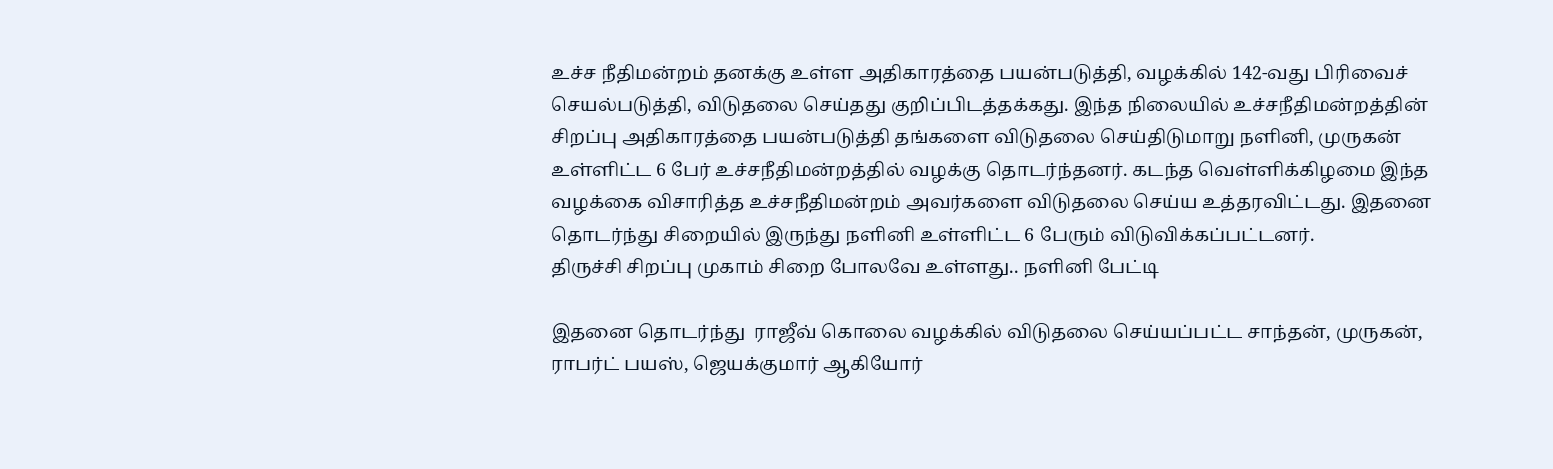உச்ச நீதிமன்றம் தனக்கு உள்ள அதிகாரத்தை பயன்படுத்தி, வழக்கில் 142-வது பிரிவைச் செயல்படுத்தி, விடுதலை செய்தது குறிப்பிடத்தக்கது. இந்த நிலையில் உச்சநீதிமன்றத்தின் சிறப்பு அதிகாரத்தை பயன்படுத்தி தங்களை விடுதலை செய்திடுமாறு நளினி, முருகன் உள்ளிட்ட 6 பேர் உச்சநீதிமன்றத்தில் வழக்கு தொடர்ந்தனர். கடந்த வெள்ளிக்கிழமை இந்த வழக்கை விசாரித்த உச்சநீதிமன்றம் அவர்களை விடுதலை செய்ய உத்தரவிட்டது. இதனை தொடர்ந்து சிறையில் இருந்து நளினி உள்ளிட்ட 6 பேரும் விடுவிக்கப்பட்டனர்.
திருச்சி சிறப்பு முகாம் சிறை போலவே உள்ளது.. நளினி பேட்டி

இதனை தொடர்ந்து  ராஜீவ் கொலை வழக்கில் விடுதலை செய்யப்பட்ட சாந்தன், முருகன், ராபர்ட் பயஸ், ஜெயக்குமார் ஆகியோர்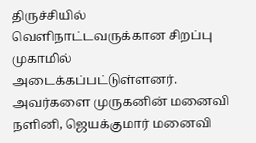திருச்சியில் வெளிநாட்டவருக்கான சிறப்பு முகாமில் அடைக்கப்பட்டுள்ளனர். அவர்களை முருகனின் மனைவி நளினி, ஜெயக்குமார் மனைவி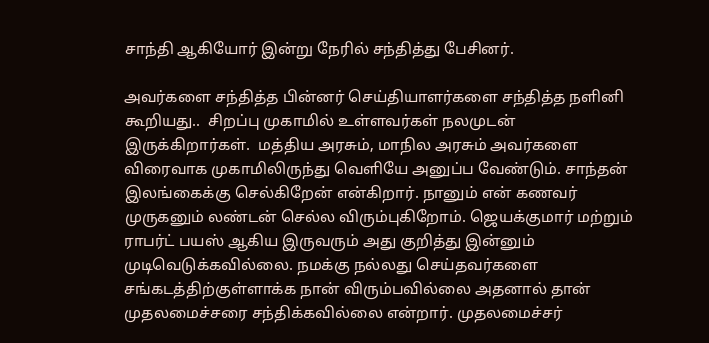சாந்தி ஆகியோர் இன்று நேரில் சந்தித்து பேசினர்.

அவர்களை சந்தித்த பின்னர் செய்தியாளர்களை சந்தித்த நளினி கூறியது..  சிறப்பு முகாமில் உள்ளவர்கள் நலமுடன் இருக்கிறார்கள்.  மத்திய அரசும், மாநில அரசும் அவர்களை விரைவாக முகாமிலிருந்து வெளியே அனுப்ப வேண்டும். சாந்தன் இலங்கைக்கு செல்கிறேன் என்கிறார். நானும் என் கணவர் முருகனும் லண்டன் செல்ல விரும்புகிறோம். ஜெயக்குமார் மற்றும் ராபர்ட் பயஸ் ஆகிய இருவரும் அது குறித்து இன்னும் முடிவெடுக்கவில்லை. நமக்கு நல்லது செய்தவர்களை சங்கடத்திற்குள்ளாக்க நான் விரும்பவில்லை அதனால் தான்  முதலமைச்சரை சந்திக்கவில்லை என்றார். முதலமைச்சர்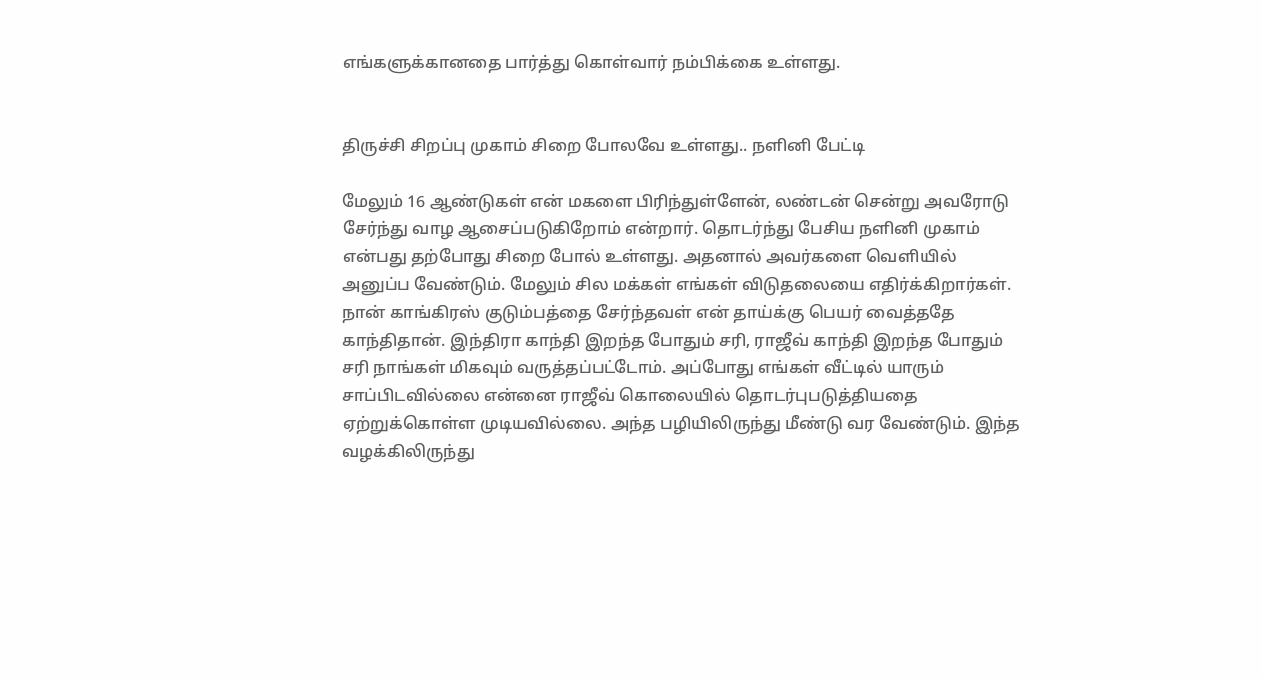எங்களுக்கானதை பார்த்து கொள்வார் நம்பிக்கை உள்ளது.


திருச்சி சிறப்பு முகாம் சிறை போலவே உள்ளது.. நளினி பேட்டி

மேலும் 16 ஆண்டுகள் என் மகளை பிரிந்துள்ளேன், லண்டன் சென்று அவரோடு சேர்ந்து வாழ ஆசைப்படுகிறோம் என்றார். தொடர்ந்து பேசிய நளினி முகாம் என்பது தற்போது சிறை போல் உள்ளது. அதனால் அவர்களை வெளியில் அனுப்ப வேண்டும். மேலும் சில மக்கள் எங்கள் விடுதலையை எதிர்க்கிறார்கள். நான் காங்கிரஸ் குடும்பத்தை சேர்ந்தவள் என் தாய்க்கு பெயர் வைத்ததே காந்திதான். இந்திரா காந்தி இறந்த போதும் சரி, ராஜீவ் காந்தி இறந்த போதும் சரி நாங்கள் மிகவும் வருத்தப்பட்டோம். அப்போது எங்கள் வீட்டில் யாரும் சாப்பிடவில்லை என்னை ராஜீவ் கொலையில் தொடர்புபடுத்தியதை ஏற்றுக்கொள்ள முடியவில்லை. அந்த பழியிலிருந்து மீண்டு வர வேண்டும். இந்த வழக்கிலிருந்து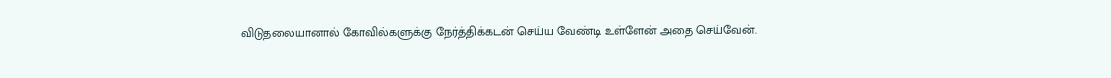விடுதலையானால் கோவில்களுக்கு நேர்த்திக்கடன் செய்ய வேண்டி உள்ளேன் அதை செய்வேன்.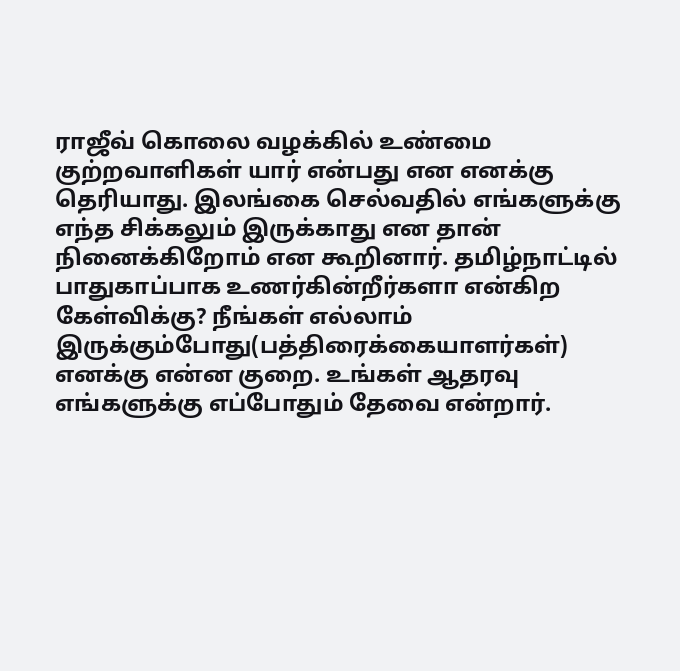ராஜீவ் கொலை வழக்கில் உண்மை குற்றவாளிகள் யார் என்பது என எனக்கு தெரியாது. இலங்கை செல்வதில் எங்களுக்கு எந்த சிக்கலும் இருக்காது என தான் நினைக்கிறோம் என கூறினார். தமிழ்நாட்டில் பாதுகாப்பாக உணர்கின்றீர்களா என்கிற கேள்விக்கு? நீங்கள் எல்லாம் இருக்கும்போது(பத்திரைக்கையாளர்கள்) எனக்கு என்ன குறை. உங்கள் ஆதரவு எங்களுக்கு எப்போதும் தேவை என்றார்.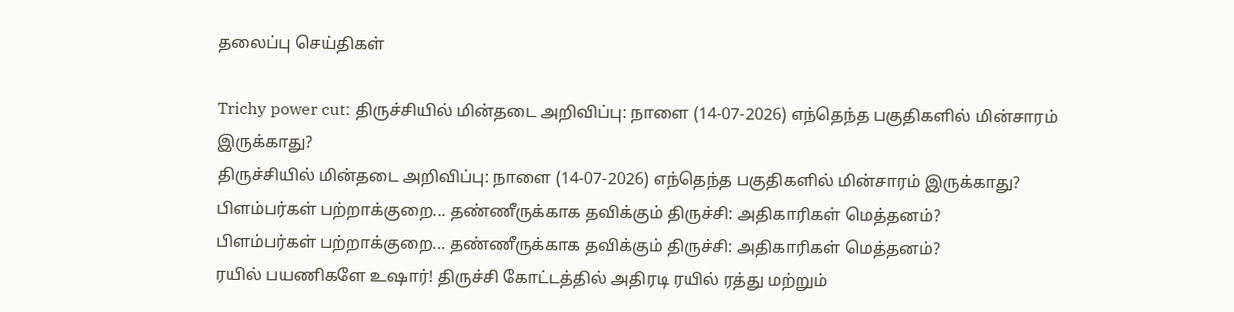தலைப்பு செய்திகள்

Trichy power cut: திருச்சியில் மின்தடை அறிவிப்பு: நாளை (14-07-2026) எந்தெந்த பகுதிகளில் மின்சாரம் இருக்காது?
திருச்சியில் மின்தடை அறிவிப்பு: நாளை (14-07-2026) எந்தெந்த பகுதிகளில் மின்சாரம் இருக்காது?
பிளம்பர்கள் பற்றாக்குறை... தண்ணீருக்காக தவிக்கும் திருச்சி: அதிகாரிகள் மெத்தனம்?
பிளம்பர்கள் பற்றாக்குறை... தண்ணீருக்காக தவிக்கும் திருச்சி: அதிகாரிகள் மெத்தனம்?
ரயில் பயணிகளே உஷார்! திருச்சி கோட்டத்தில் அதிரடி ரயில் ரத்து மற்றும்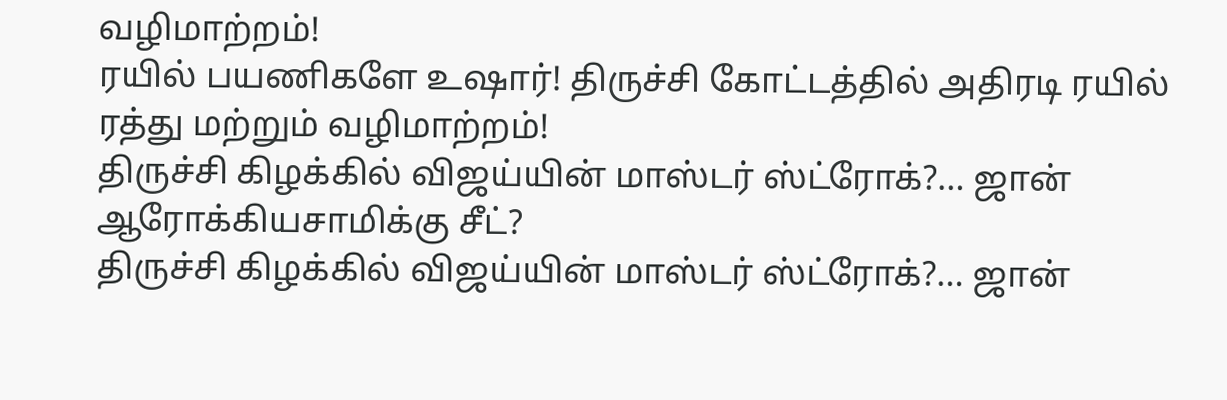வழிமாற்றம்!
ரயில் பயணிகளே உஷார்! திருச்சி கோட்டத்தில் அதிரடி ரயில் ரத்து மற்றும் வழிமாற்றம்!
திருச்சி கிழக்கில் விஜய்யின் மாஸ்டர் ஸ்ட்ரோக்?… ஜான் ஆரோக்கியசாமிக்கு சீட்?
திருச்சி கிழக்கில் விஜய்யின் மாஸ்டர் ஸ்ட்ரோக்?… ஜான்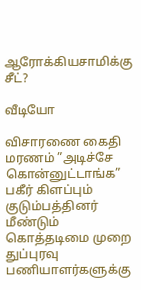ஆரோக்கியசாமிக்கு சீட்?

வீடியோ

விசாரணை கைதி மரணம் ”அடிச்சே கொன்னுட்டாங்க” பகீர் கிளப்பும் குடும்பத்தினர்
மீண்டும் கொத்தடிமை முறை துப்புரவு பணியாளர்களுக்கு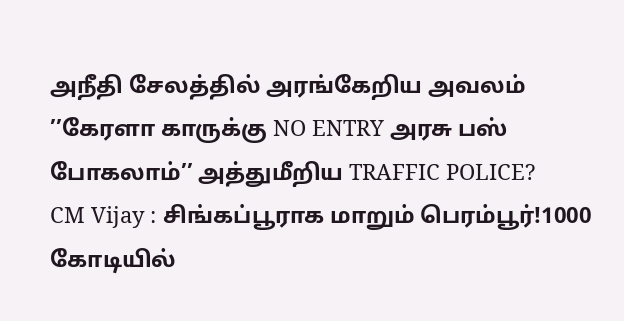அநீதி சேலத்தில் அரங்கேறிய அவலம்
’’கேரளா காருக்கு NO ENTRY அரசு பஸ் போகலாம்’’ அத்துமீறிய TRAFFIC POLICE?
CM Vijay : சிங்கப்பூராக மாறும் பெரம்பூர்!1000 கோடியில்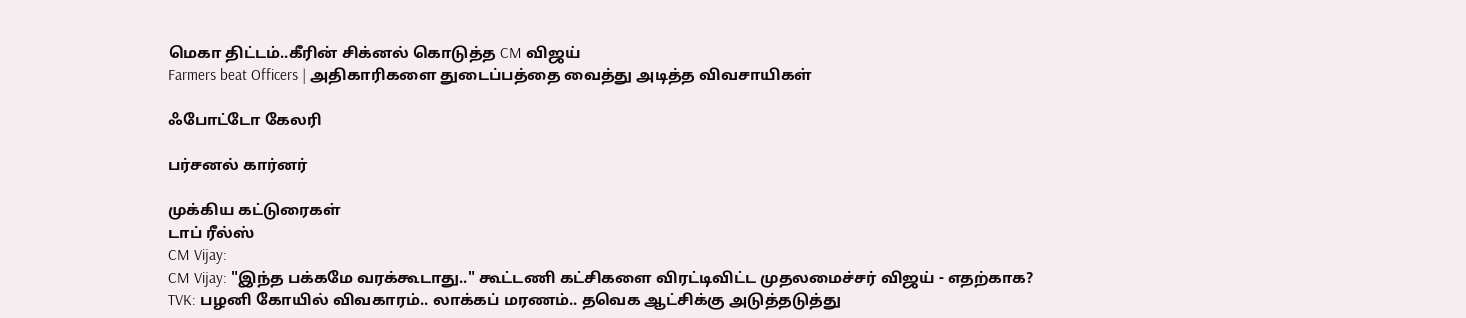மெகா திட்டம்..கீரின் சிக்னல் கொடுத்த CM விஜய்
Farmers beat Officers | அதிகாரிகளை துடைப்பத்தை வைத்து அடித்த விவசாயிகள்

ஃபோட்டோ கேலரி

பர்சனல் கார்னர்

முக்கிய கட்டுரைகள்
டாப் ரீல்ஸ்
CM Vijay:
CM Vijay: "இந்த பக்கமே வரக்கூடாது.." கூட்டணி கட்சிகளை விரட்டிவிட்ட முதலமைச்சர் விஜய் - எதற்காக?
TVK: பழனி கோயில் விவகாரம்.. லாக்கப் மரணம்.. தவெக ஆட்சிக்கு அடுத்தடுத்து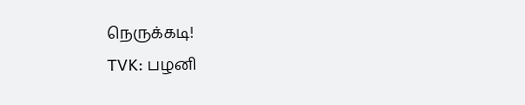நெருக்கடி!
TVK: பழனி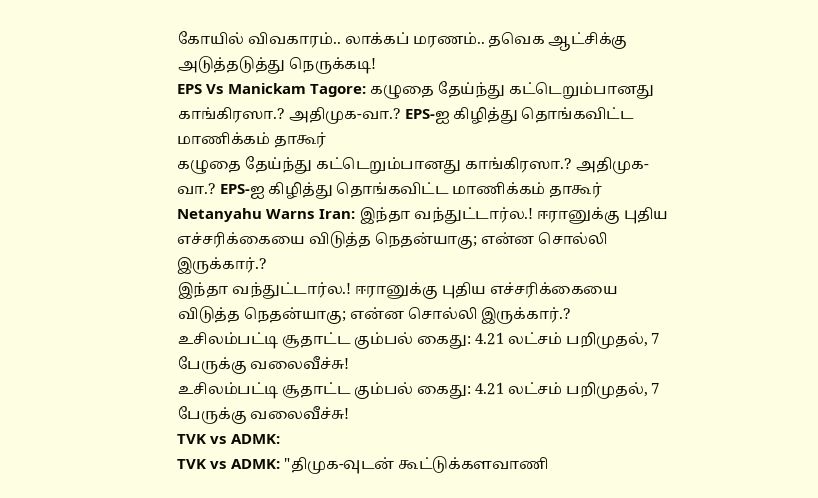கோயில் விவகாரம்.. லாக்கப் மரணம்.. தவெக ஆட்சிக்கு அடுத்தடுத்து நெருக்கடி!
EPS Vs Manickam Tagore: கழுதை தேய்ந்து கட்டெறும்பானது காங்கிரஸா.? அதிமுக-வா.? EPS-ஐ கிழித்து தொங்கவிட்ட மாணிக்கம் தாகூர்
கழுதை தேய்ந்து கட்டெறும்பானது காங்கிரஸா.? அதிமுக-வா.? EPS-ஐ கிழித்து தொங்கவிட்ட மாணிக்கம் தாகூர்
Netanyahu Warns Iran: இந்தா வந்துட்டார்ல.! ஈரானுக்கு புதிய எச்சரிக்கையை விடுத்த நெதன்யாகு; என்ன சொல்லி இருக்கார்.?
இந்தா வந்துட்டார்ல.! ஈரானுக்கு புதிய எச்சரிக்கையை விடுத்த நெதன்யாகு; என்ன சொல்லி இருக்கார்.?
உசிலம்பட்டி சூதாட்ட கும்பல் கைது: 4.21 லட்சம் பறிமுதல், 7 பேருக்கு வலைவீச்சு!
உசிலம்பட்டி சூதாட்ட கும்பல் கைது: 4.21 லட்சம் பறிமுதல், 7 பேருக்கு வலைவீச்சு!
TVK vs ADMK:
TVK vs ADMK: "திமுக-வுடன் கூட்டுக்களவாணி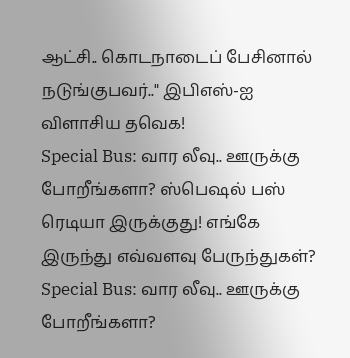ஆட்சி.. கொடநாடைப் பேசினால் நடுங்குபவர்.." இபிஎஸ்-ஐ விளாசிய தவெக!
Special Bus: வார லீவு.. ஊருக்கு போறீங்களா? ஸ்பெஷல் பஸ் ரெடியா இருக்குது! எங்கே இருந்து எவ்வளவு பேருந்துகள்?
Special Bus: வார லீவு.. ஊருக்கு போறீங்களா?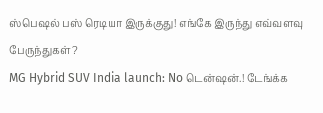ஸ்பெஷல் பஸ் ரெடியா இருக்குது! எங்கே இருந்து எவ்வளவு பேருந்துகள்?
MG Hybrid SUV India launch: No டென்ஷன்.! டேங்க்க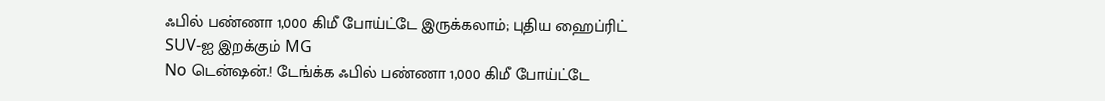ஃபில் பண்ணா 1,000 கிமீ போய்ட்டே இருக்கலாம்; புதிய ஹைப்ரிட் SUV-ஐ இறக்கும் MG
No டென்ஷன்.! டேங்க்க ஃபில் பண்ணா 1,000 கிமீ போய்ட்டே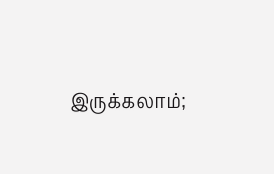இருக்கலாம்;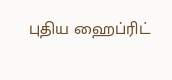புதிய ஹைப்ரிட்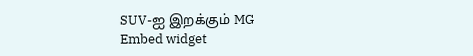SUV-ஐ இறக்கும் MG
Embed widget